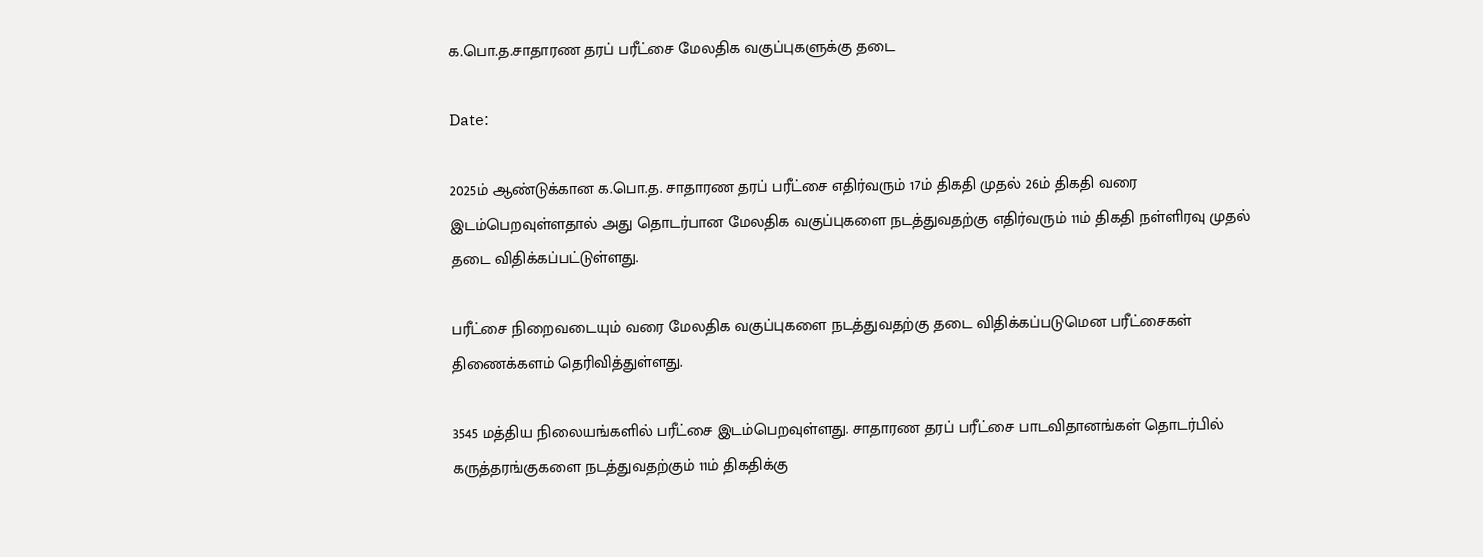க.பொ.த.சாதாரண தரப் பரீட்சை மேலதிக வகுப்புகளுக்கு தடை

Date:

2025ம் ஆண்டுக்கான க.பொ.த. சாதாரண தரப் பரீட்சை எதிர்வரும் 17ம் திகதி முதல் 26ம் திகதி வரை இடம்பெறவுள்ளதால் அது தொடர்பான மேலதிக வகுப்புகளை நடத்துவதற்கு எதிர்வரும் 11ம் திகதி நள்ளிரவு முதல் தடை விதிக்கப்பட்டுள்ளது.

பரீட்சை நிறைவடையும் வரை மேலதிக வகுப்புகளை நடத்துவதற்கு தடை விதிக்கப்படுமென பரீட்சைகள் திணைக்களம் தெரிவித்துள்ளது.

3545 மத்திய நிலையங்களில் பரீட்சை இடம்பெறவுள்ளது. சாதாரண தரப் பரீட்சை பாடவிதானங்கள் தொடர்பில் கருத்தரங்குகளை நடத்துவதற்கும் 11ம் திகதிக்கு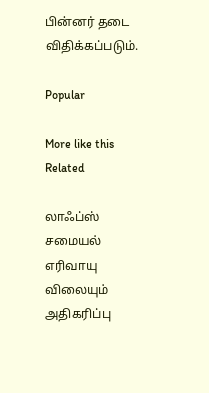பின்னர் தடை விதிக்கப்படும்.

Popular

More like this
Related

லாஃப்ஸ் சமையல் எரிவாயு விலையும் அதிகரிப்பு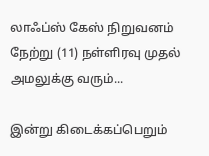லாஃப்ஸ் கேஸ் நிறுவனம் நேற்று (11) நள்ளிரவு முதல் அமலுக்கு வரும்...

இன்று கிடைக்கப்பெறும்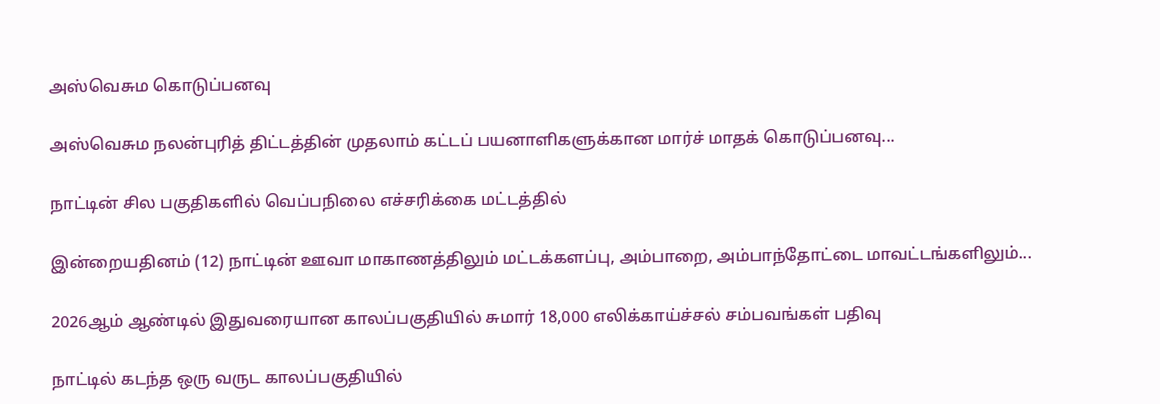அஸ்வெசும கொடுப்பனவு

அஸ்வெசும நலன்புரித் திட்டத்தின் முதலாம் கட்டப் பயனாளிகளுக்கான மார்ச் மாதக் கொடுப்பனவு...

நாட்டின் சில பகுதிகளில் வெப்பநிலை எச்சரிக்கை மட்டத்தில்

இன்றையதினம் (12) நாட்டின் ஊவா மாகாணத்திலும் மட்டக்களப்பு, அம்பாறை, அம்பாந்தோட்டை மாவட்டங்களிலும்...

2026ஆம் ஆண்டில் இதுவரையான காலப்பகுதியில் சுமார் 18,000 எலிக்காய்ச்சல் சம்பவங்கள் பதிவு

நாட்டில் கடந்த ஒரு வருட காலப்பகுதியில்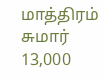மாத்திரம் சுமார் 13,000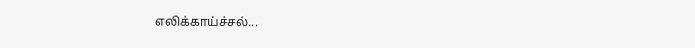எலிக்காய்ச்சல்...